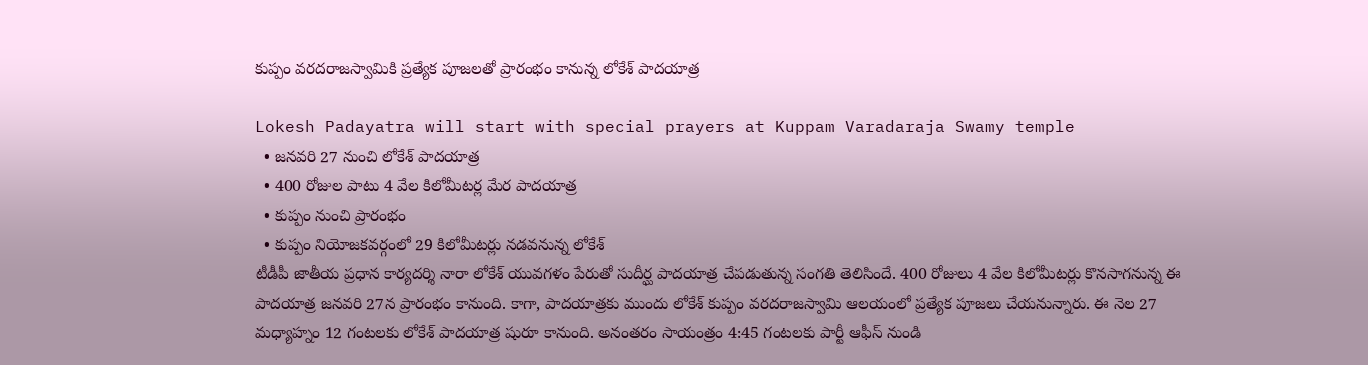కుప్పం వరదరాజస్వామికి ప్రత్యేక పూజలతో ప్రారంభం కానున్న లోకేశ్ పాదయాత్ర

Lokesh Padayatra will start with special prayers at Kuppam Varadaraja Swamy temple
  • జనవరి 27 నుంచి లోకేశ్ పాదయాత్ర
  • 400 రోజుల పాటు 4 వేల కిలోమీటర్ల మేర పాదయాత్ర
  • కుప్పం నుంచి ప్రారంభం
  • కుప్పం నియోజకవర్గంలో 29 కిలోమీటర్లు నడవనున్న లోకేశ్
టీడీపీ జాతీయ ప్రధాన కార్యదర్శి నారా లోకేశ్ యువగళం పేరుతో సుదీర్ఘ పాదయాత్ర చేపడుతున్న సంగతి తెలిసిందే. 400 రోజులు 4 వేల కిలోమీటర్లు కొనసాగనున్న ఈ పాదయాత్ర జనవరి 27న ప్రారంభం కానుంది. కాగా, పాదయాత్రకు ముందు లోకేశ్ కుప్పం వరదరాజస్వామి ఆలయంలో ప్రత్యేక పూజలు చేయనున్నారు. ఈ నెల 27 మధ్యాహ్నం 12 గంటలకు లోకేశ్ పాదయాత్ర షురూ కానుంది. అనంతరం సాయంత్రం 4:45 గంటలకు పార్టీ ఆఫీస్ నుండి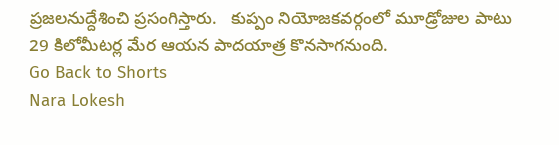ప్రజలనుద్దేశించి ప్రసంగిస్తారు.   కుప్పం నియోజకవర్గంలో మూడ్రోజుల పాటు 29 కిలోమీటర్ల మేర ఆయన పాదయాత్ర కొనసాగనుంది.
Go Back to Shorts
Nara Lokesh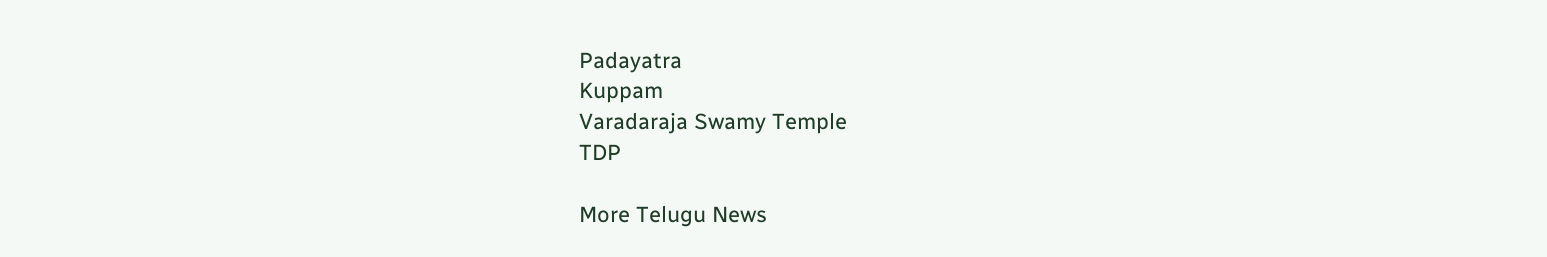Padayatra
Kuppam
Varadaraja Swamy Temple
TDP

More Telugu News